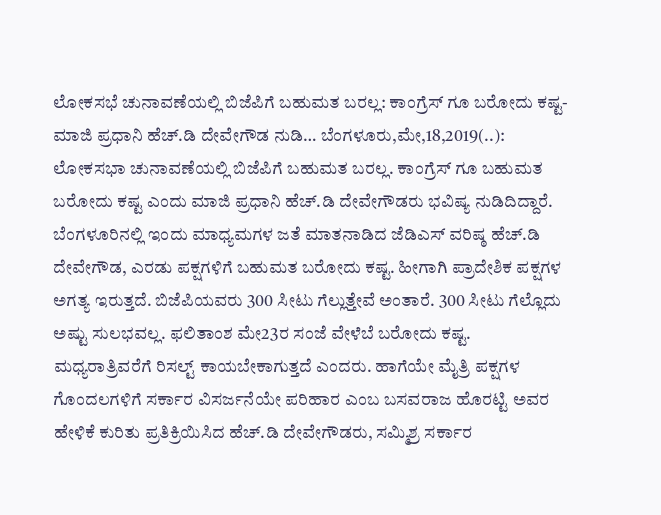ಲೋಕಸಭೆ ಚುನಾವಣೆಯಲ್ಲಿ ಬಿಜೆಪಿಗೆ ಬಹುಮತ ಬರಲ್ಲ: ಕಾಂಗ್ರೆಸ್ ಗೂ ಬರೋದು ಕಷ್ಟ- ಮಾಜಿ ಪ್ರಧಾನಿ ಹೆಚ್.ಡಿ ದೇವೇಗೌಡ ನುಡಿ… ಬೆಂಗಳೂರು,ಮೇ,18,2019(..): ಲೋಕಸಭಾ ಚುನಾವಣೆಯಲ್ಲಿ ಬಿಜೆಪಿಗೆ ಬಹುಮತ ಬರಲ್ಲ. ಕಾಂಗ್ರೆಸ್ ಗೂ ಬಹುಮತ ಬರೋದು ಕಷ್ಟ ಎಂದು ಮಾಜಿ ಪ್ರಧಾನಿ ಹೆಚ್.ಡಿ ದೇವೇಗೌಡರು ಭವಿಷ್ಯ ನುಡಿದಿದ್ದಾರೆ. ಬೆಂಗಳೂರಿನಲ್ಲಿ ಇಂದು ಮಾಧ್ಯಮಗಳ ಜತೆ ಮಾತನಾಡಿದ ಜೆಡಿಎಸ್ ವರಿಷ್ಠ ಹೆಚ್.ಡಿ ದೇವೇಗೌಡ, ಎರಡು ಪಕ್ಷಗಳಿಗೆ ಬಹುಮತ ಬರೋದು ಕಷ್ಟ. ಹೀಗಾಗಿ ಪ್ರಾದೇಶಿಕ ಪಕ್ಷಗಳ ಅಗತ್ಯ ಇರುತ್ತದೆ. ಬಿಜೆಪಿಯವರು 300 ಸೀಟು ಗೆಲ್ಲುತ್ತೇವೆ ಅಂತಾರೆ. 300 ಸೀಟು ಗೆಲ್ಲೊದು ಅಷ್ಟು ಸುಲಭವಲ್ಲ. ಫಲಿತಾಂಶ ಮೇ23ರ ಸಂಜೆ ವೇಳೆಬೆ ಬರೋದು ಕಷ್ಟ. ಮಧ್ಯರಾತ್ರಿವರೆಗೆ ರಿಸಲ್ಟ್ ಕಾಯಬೇಕಾಗುತ್ತದೆ ಎಂದರು. ಹಾಗೆಯೇ ಮೈತ್ರಿ ಪಕ್ಷಗಳ ಗೊಂದಲಗಳಿಗೆ ಸರ್ಕಾರ ವಿಸರ್ಜನೆಯೇ ಪರಿಹಾರ ಎಂಬ ಬಸವರಾಜ ಹೊರಟ್ಟಿ ಅವರ ಹೇಳಿಕೆ ಕುರಿತು ಪ್ರತಿಕ್ರಿಯಿಸಿದ ಹೆಚ್.ಡಿ ದೇವೇಗೌಡರು, ಸಮ್ಮಿಶ್ರ ಸರ್ಕಾರ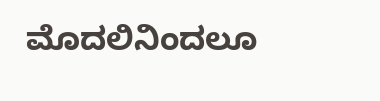ಮೊದಲಿನಿಂದಲೂ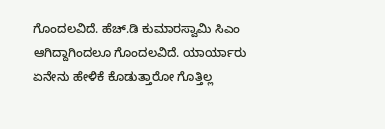ಗೊಂದಲವಿದೆ. ಹೆಚ್.ಡಿ ಕುಮಾರಸ್ವಾಮಿ ಸಿಎಂ ಆಗಿದ್ದಾಗಿಂದಲೂ ಗೊಂದಲವಿದೆ. ಯಾರ್ಯಾರು ಏನೇನು ಹೇಳಿಕೆ ಕೊಡುತ್ತಾರೋ ಗೊತ್ತಿಲ್ಲ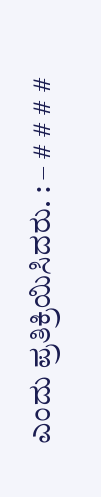ಎಂದು ಪ್ರತಿಕ್ರಿಯಿಸಿದರು. : – # # # #